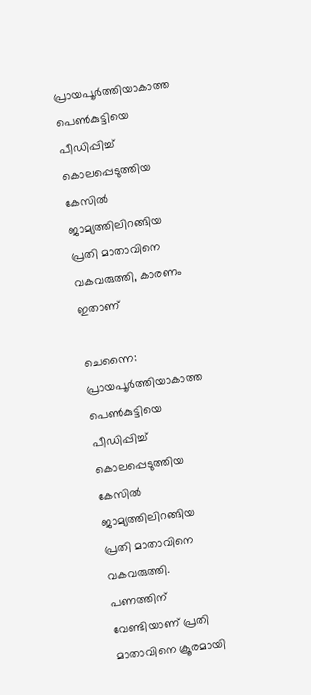പ്രായപൂര്‍ത്തിയാകാത്ത പെണ്‍കുട്ടിയെ പീഡിപ്പിച്ച് കൊലപ്പെടുത്തിയ കേസില്‍ ജാമ്യത്തിലിറങ്ങിയ പ്രതി മാതാവിനെ വകവരുത്തി, കാരണം ഇതാണ്

ചെന്നൈ: പ്രായപൂര്‍ത്തിയാകാത്ത പെണ്‍കുട്ടിയെ പീഡിപ്പിച്ച് കൊലപ്പെടുത്തിയ കേസില്‍ ജാമ്യത്തിലിറങ്ങിയ പ്രതി മാതാവിനെ വകവരുത്തി. പണത്തിന് വേണ്ടിയാണ് പ്രതി മാതാവിനെ ക്രൂരമായി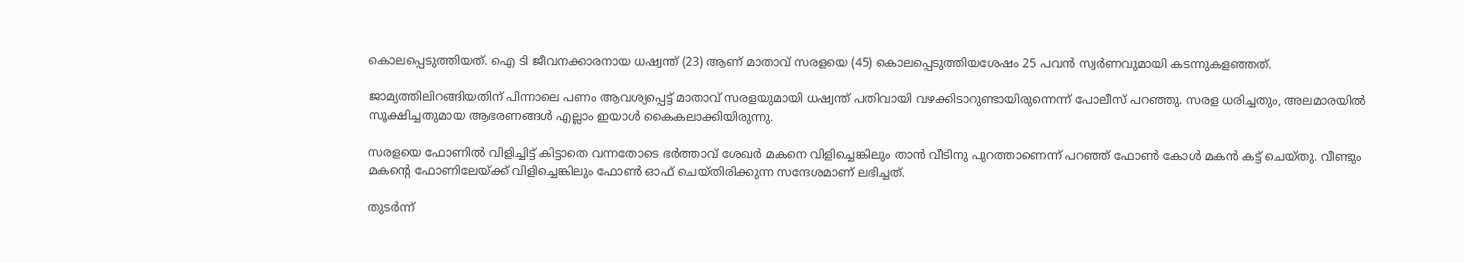കൊലപ്പെടുത്തിയത്. ഐ ടി ജീവനക്കാരനായ ധഷ്വന്ത് (23) ആണ് മാതാവ് സരളയെ (45) കൊലപ്പെടുത്തിയശേഷം 25 പവന്‍ സ്വര്‍ണവുമായി കടന്നുകളഞ്ഞത്.

ജാമ്യത്തിലിറങ്ങിയതിന് പിന്നാലെ പണം ആവശ്യപ്പെട്ട് മാതാവ് സരളയുമായി ധഷ്വന്ത് പതിവായി വഴക്കിടാറുണ്ടായിരുന്നെന്ന് പോലീസ് പറഞ്ഞു. സരള ധരിച്ചതും, അലമാരയില്‍ സൂക്ഷിച്ചതുമായ ആഭരണങ്ങള്‍ എല്ലാം ഇയാള്‍ കൈകലാക്കിയിരുന്നു.

സരളയെ ഫോണില്‍ വിളിച്ചിട്ട് കിട്ടാതെ വന്നതോടെ ഭര്‍ത്താവ് ശേഖര്‍ മകനെ വിളിച്ചെങ്കിലും താന്‍ വീടിനു പുറത്താണെന്ന് പറഞ്ഞ് ഫോണ്‍ കോള്‍ മകന്‍ കട്ട് ചെയ്തു. വീണ്ടും മകന്റെ ഫോണിലേയ്ക്ക് വിളിച്ചെങ്കിലും ഫോണ്‍ ഓഫ് ചെയ്തിരിക്കുന്ന സന്ദേശമാണ് ലഭിച്ചത്.

തുടര്‍ന്ന്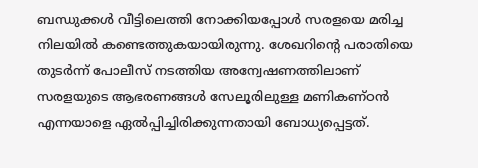ബന്ധുക്കള്‍ വീട്ടിലെത്തി നോക്കിയപ്പോള്‍ സരളയെ മരിച്ച നിലയില്‍ കണ്ടെത്തുകയായിരുന്നു. ശേഖറിന്റെ പരാതിയെ തുടര്‍ന്ന് പോലീസ് നടത്തിയ അന്വേഷണത്തിലാണ് സരളയുടെ ആഭരണങ്ങള്‍ സേലൂരിലുള്ള മണികണ്ഠന്‍ എന്നയാളെ ഏല്‍പ്പിച്ചിരിക്കുന്നതായി ബോധ്യപ്പെട്ടത്.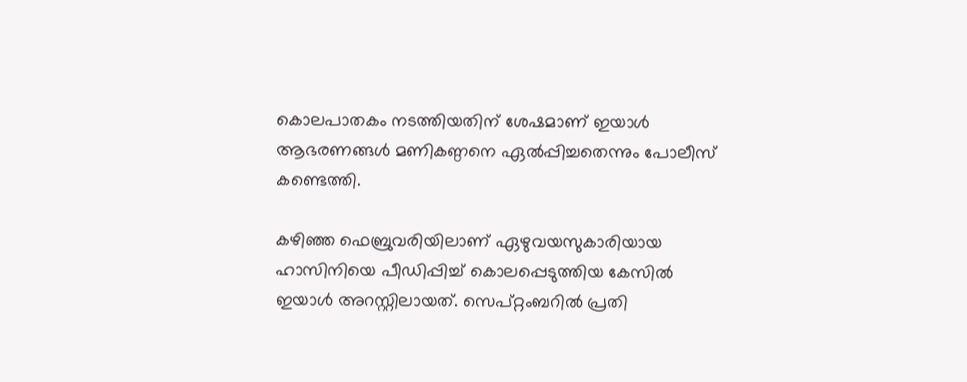കൊലപാതകം നടത്തിയതിന് ശേഷമാണ് ഇയാള്‍ ആഭരണങ്ങള്‍ മണികണ്ഠനെ ഏല്‍പ്പിച്ചതെന്നും പോലീസ് കണ്ടെത്തി.

കഴിഞ്ഞ ഫെബ്രുവരിയിലാണ് ഏഴുവയസുകാരിയായ ഹാസിനിയെ പീഡിപ്പിച്ച് കൊലപ്പെടുത്തിയ കേസില്‍ ഇയാള്‍ അറസ്റ്റിലായത്. സെപ്റ്റംബറില്‍ പ്രതി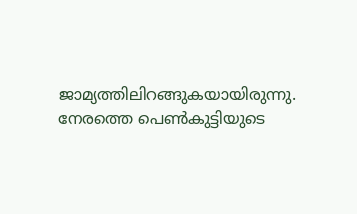ജാമ്യത്തിലിറങ്ങുകയായിരുന്നു. നേരത്തെ പെണ്‍കുട്ടിയുടെ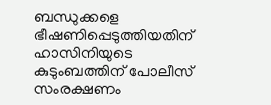ബന്ധുക്കളെ ഭീഷണിപ്പെടുത്തിയതിന് ഹാസിനിയുടെ കുടുംബത്തിന് പോലീസ് സംരക്ഷണം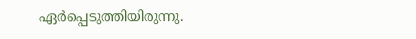ഏര്‍പ്പെടുത്തിയിരുന്നു.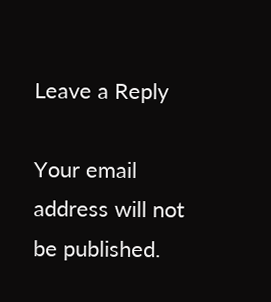Leave a Reply

Your email address will not be published.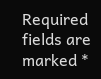Required fields are marked *